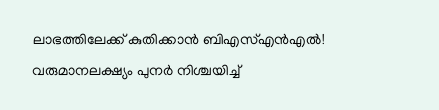ലാഭത്തിലേക്ക് കുതിക്കാൻ ബിഎസ്എൻഎൽ! വരുമാനലക്ഷ്യം പുനർ നിശ്ചയിച്ച്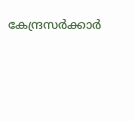കേന്ദ്രസർക്കാർ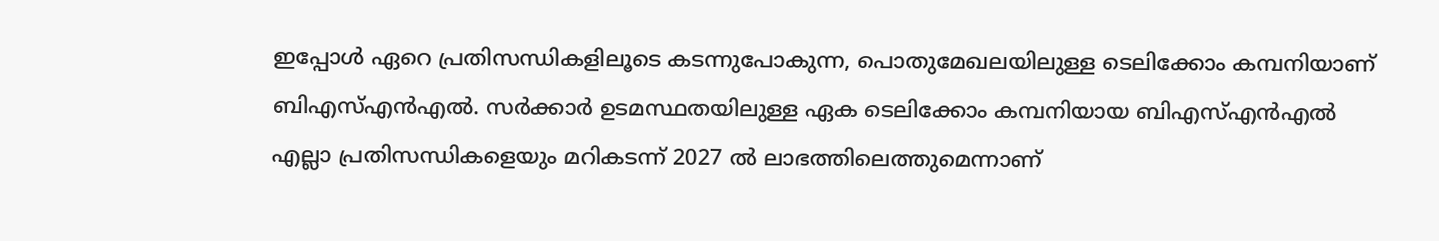ഇപ്പോൾ ഏറെ പ്രതിസന്ധികളിലൂടെ കടന്നുപോകുന്ന, പൊതുമേഖലയിലുള്ള ടെലിക്കോം കമ്പനിയാണ് ബിഎസ്എൻഎൽ. സർക്കാർ ഉടമസ്ഥതയിലുള്ള ഏക ടെലിക്കോം കമ്പനിയായ ബിഎസ്എൻഎൽ എല്ലാ പ്രതിസന്ധികളെയും മറികടന്ന് 2027 ൽ ലാഭത്തിലെത്തുമെന്നാണ്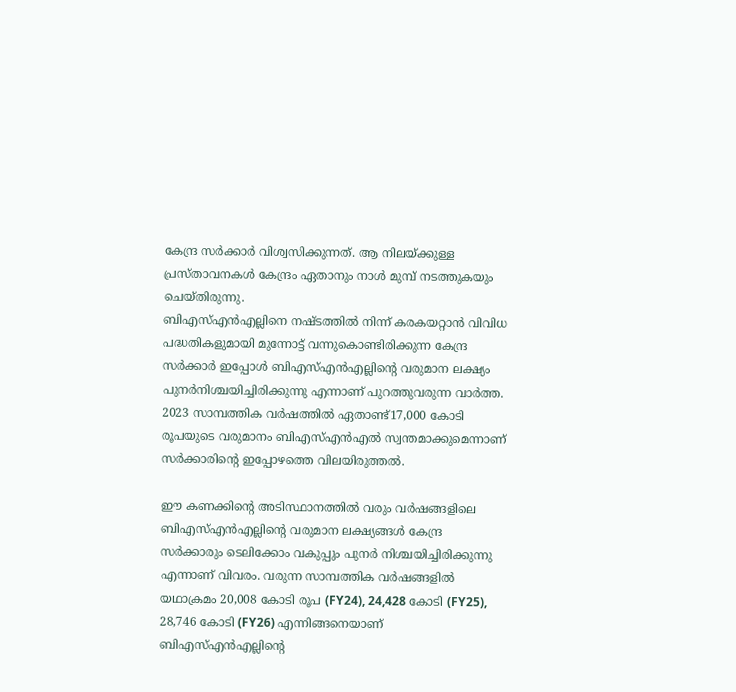കേന്ദ്ര സർക്കാർ വിശ്വസിക്കുന്നത്. ആ നിലയ്ക്കുള്ള പ്രസ്താവനകൾ കേന്ദ്രം ഏതാനും നാൾ മുമ്പ് നടത്തുകയും ചെയ്തിരുന്നു.
ബിഎസ്എൻഎല്ലിനെ നഷ്ടത്തിൽ നിന്ന് കരകയറ്റാൻ വിവിധ പദ്ധതികളുമായി മുന്നോട്ട് വന്നുകൊണ്ടിരിക്കുന്ന കേന്ദ്ര സർക്കാർ ഇപ്പോൾ ബിഎസ്എൻഎല്ലിന്റെ വരുമാന ലക്ഷ്യം പുനർനിശ്ചയിച്ചിരിക്കുന്നു എന്നാണ് പുറത്തുവരുന്ന വാർത്ത. 2023 സാമ്പത്തിക വർഷത്തിൽ ഏതാണ്ട്17,000 കോടി രൂപയുടെ വരുമാനം ബിഎസ്എൻഎൽ സ്വന്തമാക്കുമെന്നാണ് സർക്കാരിന്റെ ഇപ്പോഴത്തെ വിലയിരുത്തൽ.

ഈ കണക്കിന്റെ അടിസ്ഥാനത്തിൽ വരും വർഷങ്ങളിലെ ബിഎസ്എൻഎല്ലിന്റെ വരുമാന ലക്ഷ്യങ്ങൾ കേന്ദ്ര സർക്കാരും ടെലിക്കോം വകുപ്പും പുനർ നിശ്ചയിച്ചിരിക്കുന്നു എന്നാണ് വിവരം. വരുന്ന സാമ്പത്തിക വർഷങ്ങളിൽ യഥാക്രമം 20,008 കോടി രൂപ (FY24), 24,428 കോടി (FY25), 28,746 കോടി (FY26) എന്നിങ്ങനെയാണ് ബിഎസ്എൻഎല്ലിന്റെ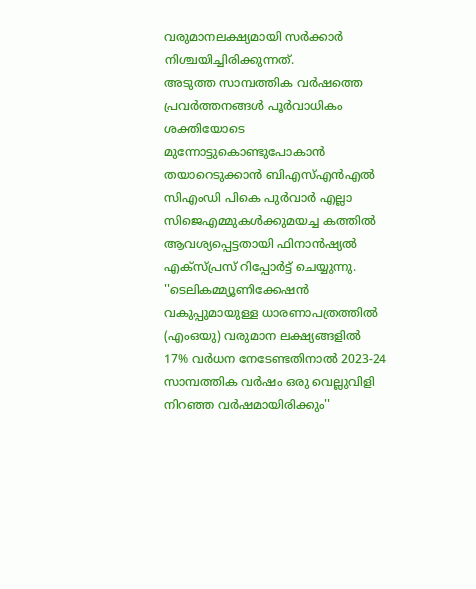വരുമാനലക്ഷ്യമായി സർക്കാർ നിശ്ചയിച്ചിരിക്കുന്നത്.
അടുത്ത സാമ്പത്തിക വർഷത്തെ പ്രവർത്തനങ്ങൾ പൂർവാധികം ശക്തിയോടെ മുന്നോട്ടുകൊണ്ടുപോകാൻ തയാറെടുക്കാൻ ബിഎസ്എൻഎൽ സിഎംഡി പികെ പുർവാർ എല്ലാ സിജെഎമ്മുകൾക്കുമയച്ച കത്തിൽ ആവശ്യപ്പെട്ടതായി ഫിനാൻഷ്യൽ എക്സ്പ്രസ് റിപ്പോർട്ട് ചെയ്യുന്നു. ''ടെലികമ്മ്യൂണിക്കേഷൻ വകുപ്പുമായുള്ള ധാരണാപത്രത്തിൽ (എംഒയു) വരുമാന ലക്ഷ്യങ്ങളിൽ 17% വർധന നേടേണ്ടതിനാൽ 2023-24 സാമ്പത്തിക വർഷം ഒരു വെല്ലുവിളി നിറഞ്ഞ വർഷമായിരിക്കും''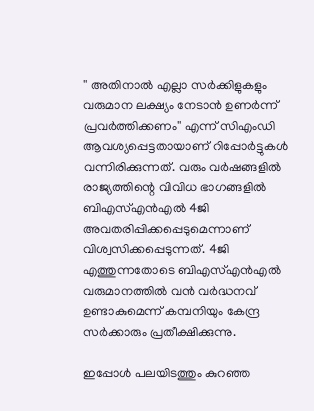'' അതിനാൽ എല്ലാ സർക്കിളുകളും വരുമാന ലക്ഷ്യം നേടാൻ ഉണർന്ന് പ്രവർത്തിക്കണം'' എന്ന് സിഎംഡി ആവശ്യപ്പെട്ടതായാണ് റിപ്പോർട്ടുകൾ വന്നിരിക്കുന്നത്. വരും വർഷങ്ങളിൽ രാജ്യത്തിന്റെ വിവിധ ഭാഗങ്ങളിൽ ബിഎസ്എൻഎൽ 4ജി അവതരിപ്പിക്കപ്പെടുമെന്നാണ് വിശ്വസിക്കപ്പെടുന്നത്. 4ജി എത്തുന്നതോടെ ബിഎസ്എൻഎൽ വരുമാനത്തിൽ വൻ വർദ്ധനവ് ഉണ്ടാകുമെന്ന് കമ്പനിയും കേന്ദ്ര സർക്കാരും പ്രതീക്ഷിക്കുന്നു.

ഇപ്പോൾ പലയിടത്തും കുറഞ്ഞ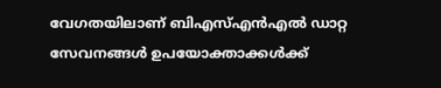വേഗതയിലാണ് ബിഎസ്എൻഎൽ ഡാറ്റ സേവനങ്ങൾ ഉപയോക്താക്കൾക്ക്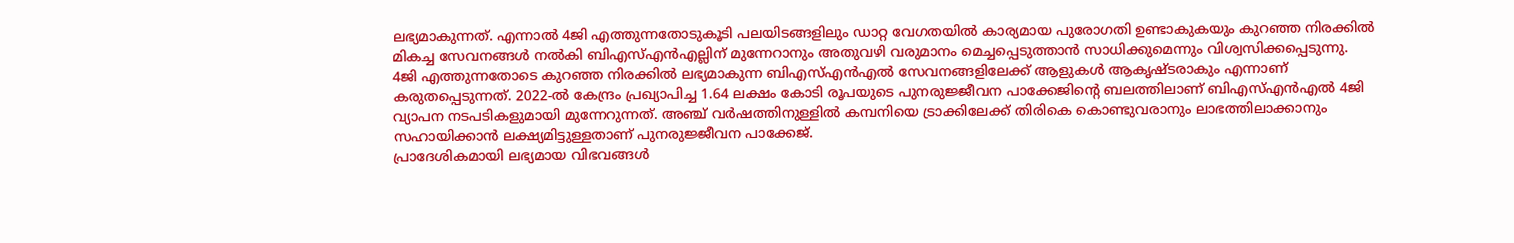ലഭ്യമാകുന്നത്. എന്നാൽ 4ജി എത്തുന്നതോടുകൂടി പലയിടങ്ങളിലും ഡാറ്റ വേഗതയിൽ കാര്യമായ പുരോഗതി ഉണ്ടാകുകയും കുറഞ്ഞ നിരക്കിൽ മികച്ച സേവനങ്ങൾ നൽകി ബിഎസ്എൻഎല്ലിന് മുന്നേറാനും അതുവഴി വരുമാനം മെച്ചപ്പെടുത്താൻ സാധിക്കുമെന്നും വിശ്വസിക്കപ്പെടുന്നു.
4ജി എത്തുന്നതോടെ കുറഞ്ഞ നിരക്കിൽ ലഭ്യമാകുന്ന ബിഎസ്എൻഎൽ സേവനങ്ങളിലേക്ക് ആളുകൾ ആകൃഷ്ടരാകും എന്നാണ് കരുതപ്പെടുന്നത്. 2022-ൽ കേന്ദ്രം പ്രഖ്യാപിച്ച 1.64 ലക്ഷം കോടി രൂപയുടെ പുനരുജ്ജീവന പാക്കേജിന്റെ ബലത്തിലാണ് ബിഎസ്എൻഎൽ 4ജി വ്യാപന നടപടികളുമായി മുന്നേറുന്നത്. അഞ്ച് വർഷത്തിനുള്ളിൽ കമ്പനിയെ ട്രാക്കിലേക്ക് തിരികെ കൊണ്ടുവരാനും ലാഭത്തിലാക്കാനും സഹായിക്കാൻ ലക്ഷ്യമിട്ടുള്ളതാണ് പുനരുജ്ജീവന പാക്കേജ്.
പ്രാദേശികമായി ലഭ്യമായ വിഭവങ്ങൾ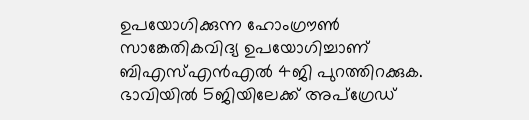ഉപയോഗിക്കുന്ന ഹോംഗ്രൗൺ സാങ്കേതികവിദ്യ ഉപയോഗിച്ചാണ് ബിഎസ്എൻഎൽ 4ജി പുറത്തിറക്കുക. ഭാവിയിൽ 5ജിയിലേക്ക് അപ്ഗ്രേഡ്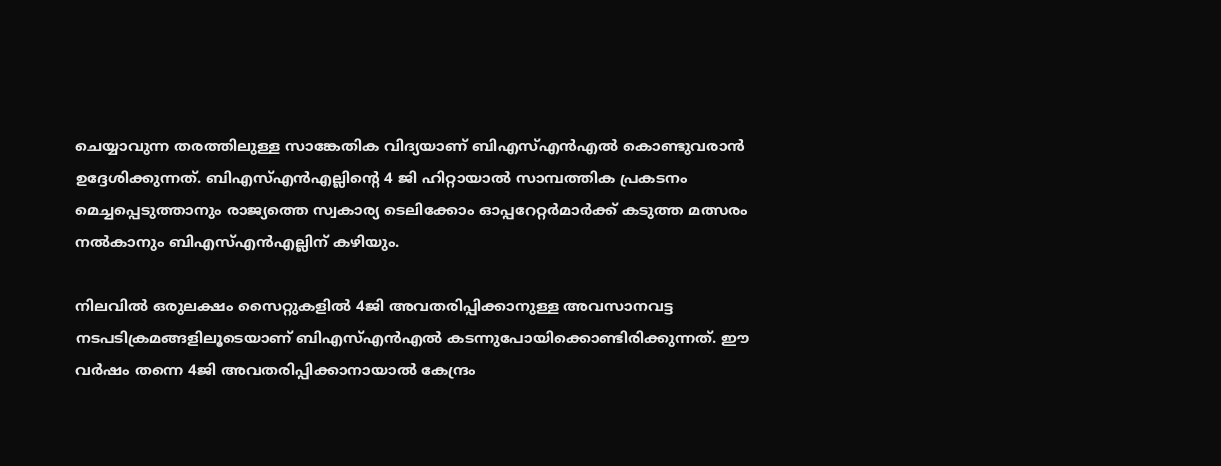ചെയ്യാവുന്ന തരത്തിലുള്ള സാങ്കേതിക വിദ്യയാണ് ബിഎസ്എൻഎൽ കൊണ്ടുവരാൻ ഉദ്ദേശിക്കുന്നത്. ബിഎസ്എൻഎല്ലിന്റെ 4 ജി ഹിറ്റായാൽ സാമ്പത്തിക പ്രകടനം മെച്ചപ്പെടുത്താനും രാജ്യത്തെ സ്വകാര്യ ടെലിക്കോം ഓപ്പറേറ്റർമാർക്ക് കടുത്ത മത്സരം നൽകാനും ബിഎസ്എൻഎല്ലിന് കഴിയും.

നിലവിൽ ഒരുലക്ഷം സൈറ്റുകളിൽ 4ജി അവതരിപ്പിക്കാനുള്ള അവസാനവട്ട നടപടിക്രമങ്ങളിലൂടെയാണ് ബിഎസ്എൻഎൽ കടന്നുപോയിക്കൊണ്ടിരിക്കുന്നത്. ഈ വർഷം തന്നെ 4ജി അവതരിപ്പിക്കാനായാൽ കേന്ദ്രം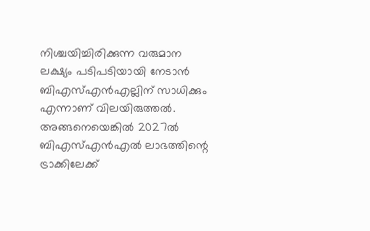നിശ്ചയിച്ചിരിക്കുന്ന വരുമാന ലക്ഷ്യം പടിപടിയായി നേടാൻ ബിഎസ്എൻഎല്ലിന് സാധിക്കും എന്നാണ് വിലയിരുത്തൽ. അങ്ങനെയെങ്കിൽ 2027ൽ ബിഎസ്എൻഎൽ ലാഭത്തിന്റെ ട്രാക്കിലേക്ക്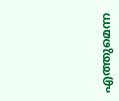എത്തുമെന്ന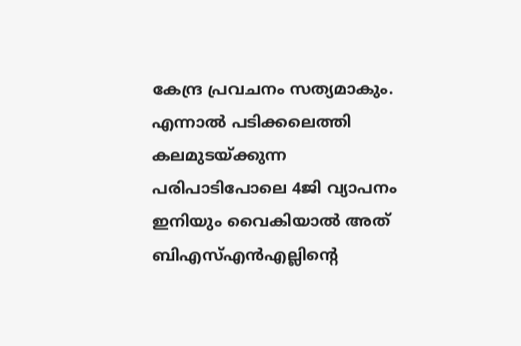കേന്ദ്ര പ്രവചനം സത്യമാകും.
എന്നാൽ പടിക്കലെത്തി കലമുടയ്ക്കുന്ന പരിപാടിപോലെ 4ജി വ്യാപനം ഇനിയും വൈകിയാൽ അത് ബിഎസ്എൻഎല്ലിന്റെ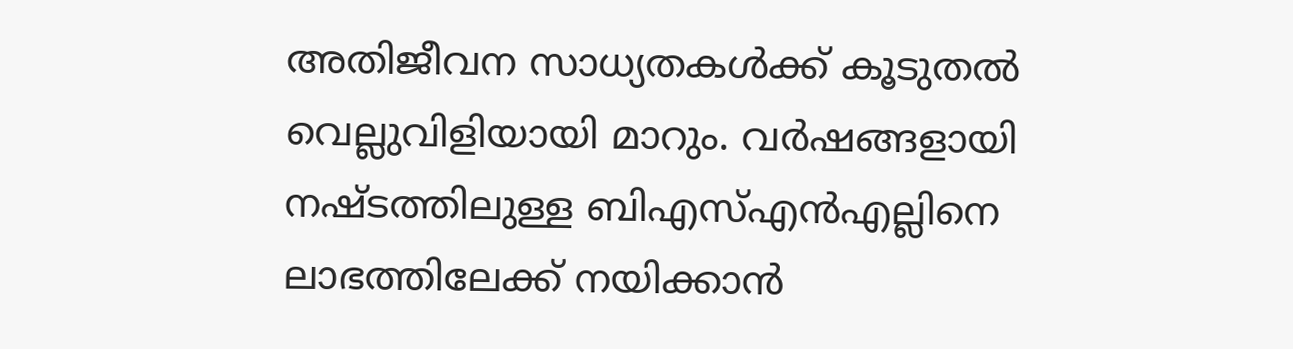അതിജീവന സാധ്യതകൾക്ക് കൂടുതൽ വെല്ലുവിളിയായി മാറും. വർഷങ്ങളായി നഷ്ടത്തിലുള്ള ബിഎസ്എൻഎല്ലിനെ ലാഭത്തിലേക്ക് നയിക്കാൻ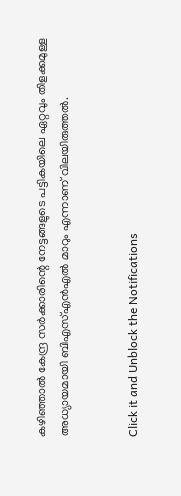കഴിഞ്ഞാൽ കേന്ദ്ര സർക്കാരിന്റെ നേട്ടങ്ങളുടെ പട്ടികയിലെ ഏറ്റവും തിളക്കമുള്ള അധ്യായമായി ബിഎസ്എൻഎൽ മാറും എന്നാണ് വിലയിരുത്തൽ.


Click it and Unblock the Notifications